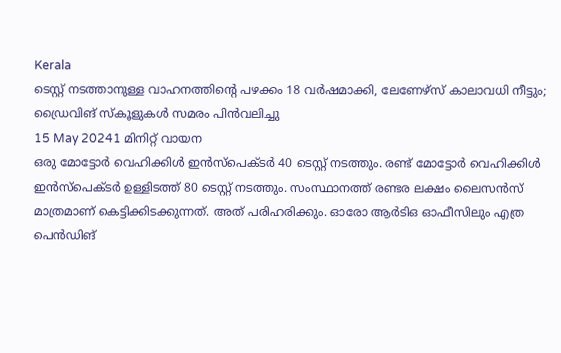Kerala
ടെസ്റ്റ് നടത്താനുള്ള വാഹനത്തിന്റെ പഴക്കം 18 വർഷമാക്കി, ലേണേഴ്സ് കാലാവധി നീട്ടും; ഡ്രൈവിങ് സ്കൂളുകൾ സമരം പിൻവലിച്ചു
15 May 20241 മിനിറ്റ് വായന
ഒരു മോട്ടോർ വെഹിക്കിൾ ഇൻസ്പെക്ടർ 40 ടെസ്റ്റ് നടത്തും. രണ്ട് മോട്ടോർ വെഹിക്കിൾ ഇൻസ്പെക്ടർ ഉള്ളിടത്ത് 80 ടെസ്റ്റ് നടത്തും. സംസ്ഥാനത്ത് രണ്ടര ലക്ഷം ലൈസൻസ് മാത്രമാണ് കെട്ടിക്കിടക്കുന്നത്. അത് പരിഹരിക്കും. ഓരോ ആർടിഒ ഓഫീസിലും എത്ര പെൻഡിങ്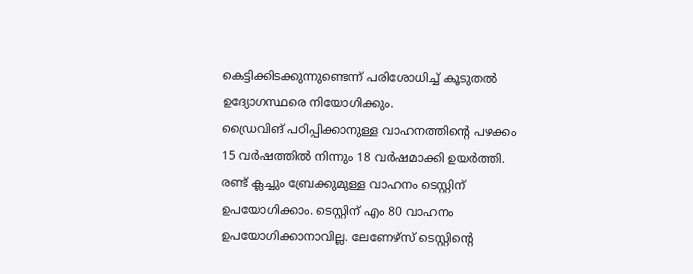കെട്ടിക്കിടക്കുന്നുണ്ടെന്ന് പരിശോധിച്ച് കൂടുതൽ ഉദ്യോഗസ്ഥരെ നിയോഗിക്കും.
ഡ്രൈവിങ് പഠിപ്പിക്കാനുള്ള വാഹനത്തിന്റെ പഴക്കം 15 വർഷത്തിൽ നിന്നും 18 വർഷമാക്കി ഉയർത്തി. രണ്ട് ക്ലച്ചും ബ്രേക്കുമുള്ള വാഹനം ടെസ്റ്റിന് ഉപയോഗിക്കാം. ടെസ്റ്റിന് എം 80 വാഹനം ഉപയോഗിക്കാനാവില്ല. ലേണേഴ്സ് ടെസ്റ്റിന്റെ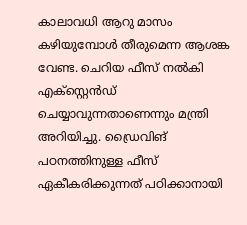കാലാവധി ആറു മാസം കഴിയുമ്പോൾ തീരുമെന്ന ആശങ്ക വേണ്ട. ചെറിയ ഫീസ് നൽകി എക്സ്റ്റെൻഡ് ചെയ്യാവുന്നതാണെന്നും മന്ത്രി അറിയിച്ചു. ഡ്രൈവിങ് പഠനത്തിനുള്ള ഫീസ് ഏകീകരിക്കുന്നത് പഠിക്കാനായി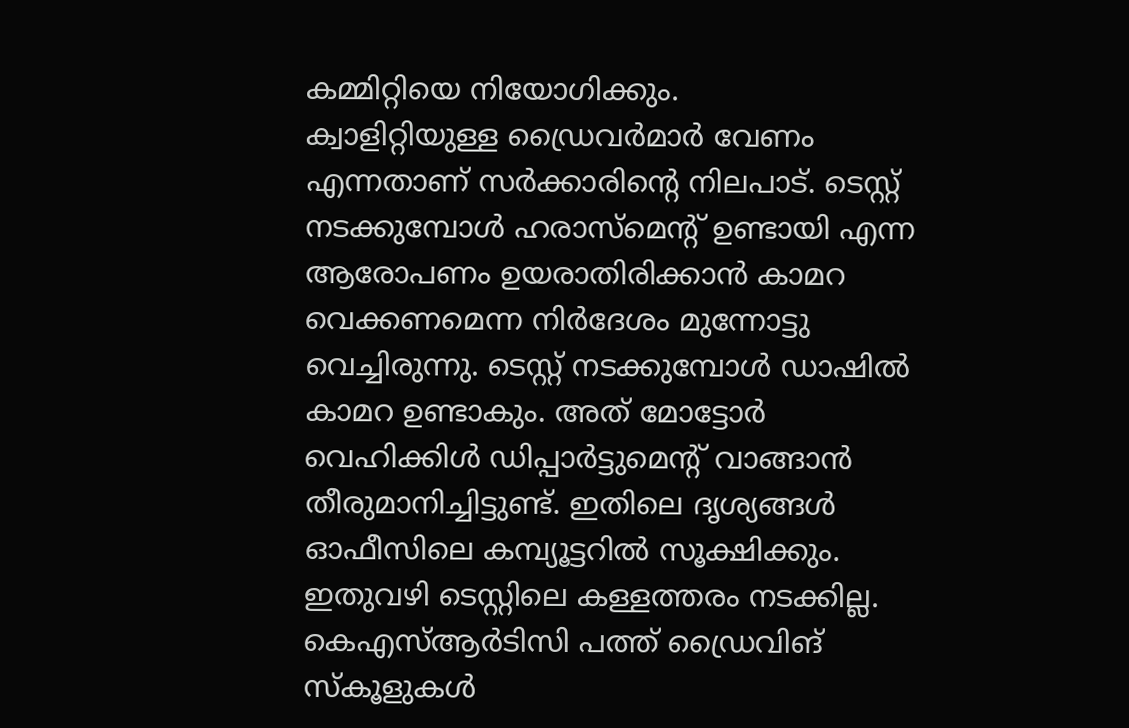കമ്മിറ്റിയെ നിയോഗിക്കും.
ക്വാളിറ്റിയുള്ള ഡ്രൈവർമാർ വേണം എന്നതാണ് സർക്കാരിന്റെ നിലപാട്. ടെസ്റ്റ് നടക്കുമ്പോൾ ഹരാസ്മെന്റ് ഉണ്ടായി എന്ന ആരോപണം ഉയരാതിരിക്കാൻ കാമറ വെക്കണമെന്ന നിർദേശം മുന്നോട്ടു വെച്ചിരുന്നു. ടെസ്റ്റ് നടക്കുമ്പോൾ ഡാഷിൽ കാമറ ഉണ്ടാകും. അത് മോട്ടോർ വെഹിക്കിൾ ഡിപ്പാർട്ടുമെന്റ് വാങ്ങാൻ തീരുമാനിച്ചിട്ടുണ്ട്. ഇതിലെ ദൃശ്യങ്ങൾ ഓഫീസിലെ കമ്പ്യൂട്ടറിൽ സൂക്ഷിക്കും. ഇതുവഴി ടെസ്റ്റിലെ കള്ളത്തരം നടക്കില്ല. കെഎസ്ആർടിസി പത്ത് ഡ്രൈവിങ് സ്കൂളുകൾ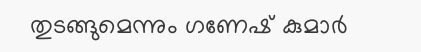തുടങ്ങുമെന്നും ഗണേഷ് കുമാർ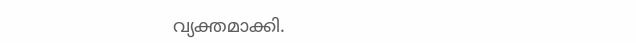വ്യക്തമാക്കി.